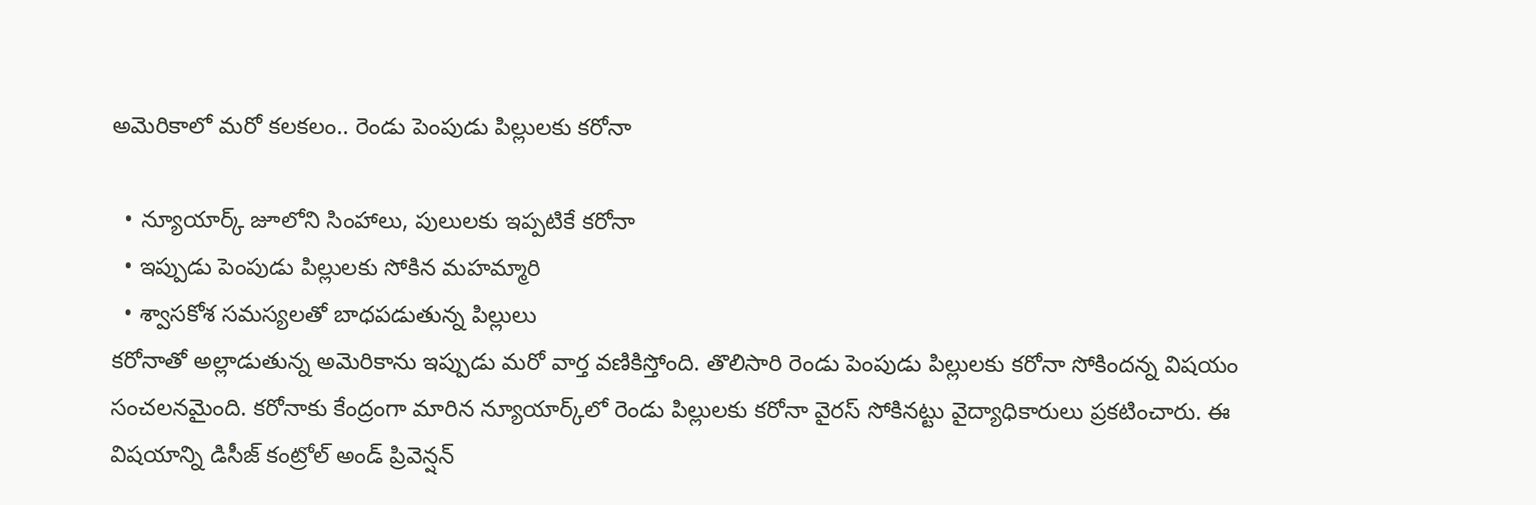అమెరికాలో మరో కలకలం.. రెండు పెంపుడు పిల్లులకు కరోనా

  • న్యూయార్క్ జూలోని సింహాలు, పులులకు ఇప్పటికే కరోనా
  • ఇప్పుడు పెంపుడు పిల్లులకు సోకిన మహమ్మారి
  • శ్వాసకోశ సమస్యలతో బాధపడుతున్న పిల్లులు
కరోనాతో అల్లాడుతున్న అమెరికాను ఇప్పుడు మరో వార్త వణికిస్తోంది. తొలిసారి రెండు పెంపుడు పిల్లులకు కరోనా సోకిందన్న విషయం సంచలనమైంది. కరోనాకు కేంద్రంగా మారిన న్యూయార్క్‌లో రెండు పిల్లులకు కరోనా వైరస్ సోకినట్టు వైద్యాధికారులు ప్రకటించారు. ఈ విషయాన్ని డిసీజ్ కంట్రోల్ అండ్ ప్రివెన్షన్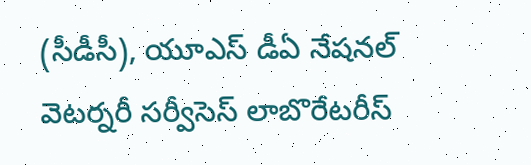(సీడీసీ), యూఎస్ డీఏ నేషనల్ వెటర్నరీ సర్వీసెస్ లాబొరేటరీస్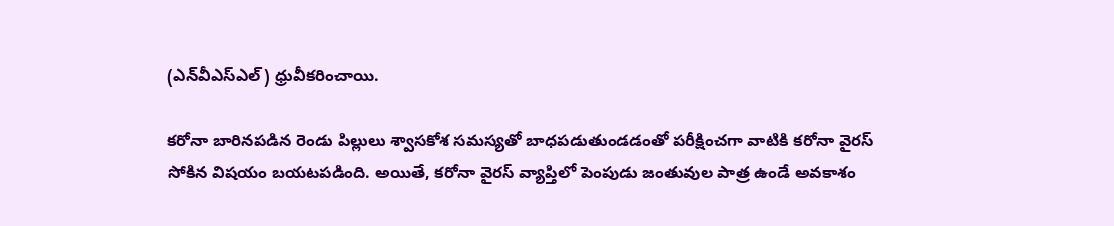(ఎన్‌వీఎస్ఎల్) ధ్రువీకరించాయి.

కరోనా బారినపడిన రెండు పిల్లులు శ్వాసకోశ సమస్యతో బాధపడుతుండడంతో పరీక్షించగా వాటికి కరోనా వైరస్ సోకిన విషయం బయటపడింది. అయితే, కరోనా వైరస్ వ్యాప్తిలో పెంపుడు జంతువుల పాత్ర ఉండే అవకాశం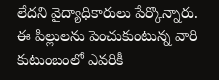లేదని వైద్యాధికారులు పేర్కొన్నారు.  ఈ పిల్లులను పెంచుకుంటున్న వారి కుటుంబంలో ఎవరికీ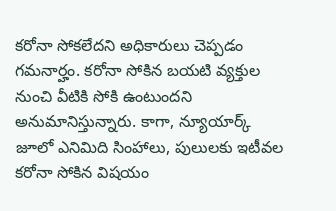కరోనా సోకలేదని అధికారులు చెప్పడం గమనార్హం. కరోనా సోకిన బయటి వ్యక్తుల నుంచి వీటికి సోకి ఉంటుందని అనుమానిస్తున్నారు. కాగా, న్యూయార్క్ జూలో ఎనిమిది సింహాలు, పులులకు ఇటీవల కరోనా సోకిన విషయం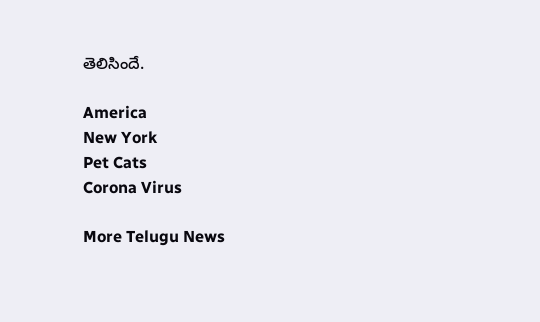తెలిసిందే.

America
New York
Pet Cats
Corona Virus

More Telugu News